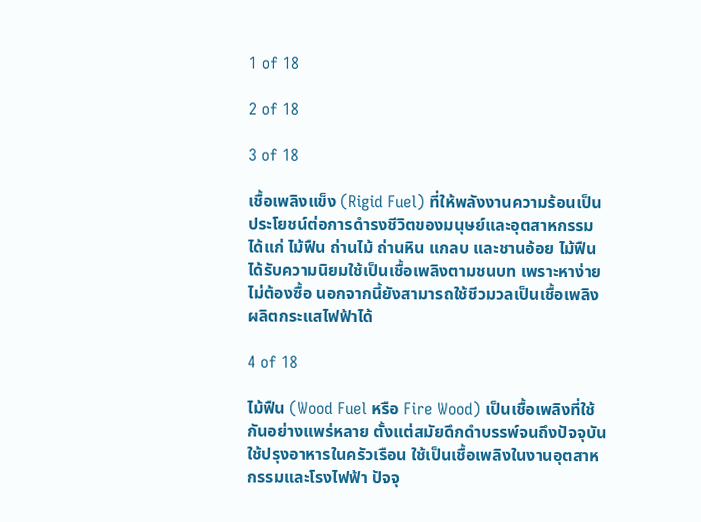1 of 18

2 of 18

3 of 18

เชื้อเพลิงแข็ง (Rigid Fuel) ที่ให้พลังงานความร้อนเป็นประโยชน์ต่อการดำรงชีวิตของมนุษย์และอุตสาหกรรม ได้แก่ ไม้ฟืน ถ่านไม้ ถ่านหิน แกลบ และชานอ้อย ไม้ฟืนได้รับความนิยมใช้เป็นเชื้อเพลิงตามชนบท เพราะหาง่ายไม่ต้องซื้อ นอกจากนี้ยังสามารถใช้ชีวมวลเป็นเชื้อเพลิงผลิตกระแสไฟฟ้าได้

4 of 18

ไม้ฟืน (Wood Fuel หรือ Fire Wood) เป็นเชื้อเพลิงที่ใช้กันอย่างแพร่หลาย ตั้งแต่สมัยดึกดำบรรพ์จนถึงปัจจุบัน ใช้ปรุงอาหารในครัวเรือน ใช้เป็นเชื้อเพลิงในงานอุตสาหกรรมและโรงไฟฟ้า ปัจจุ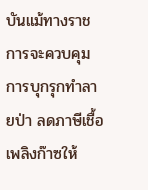บันแม้ทางราชการจะควบคุมการบุกรุกทำลายป่า ลดภาษีเชื้อเพลิงก๊าซให้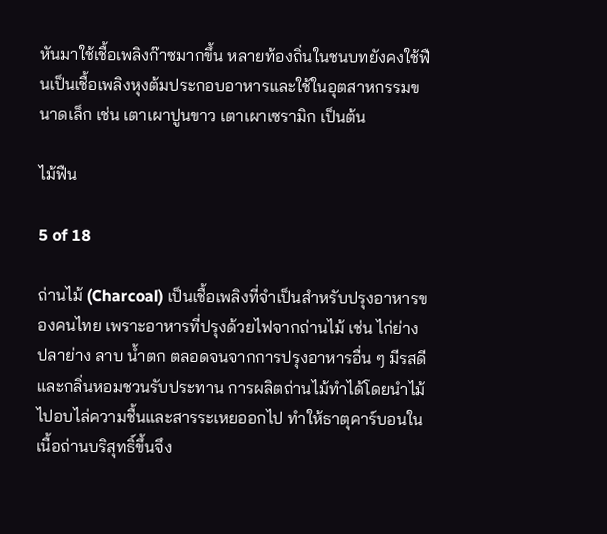หันมาใช้เชื้อเพลิงก๊าซมากขึ้น หลายท้องถิ่นในชนบทยังคงใช้ฟืนเป็นเชื้อเพลิงหุงต้มประกอบอาหารและใช้ในอุตสาหกรรมขนาดเล็ก เช่น เตาเผาปูนขาว เตาเผาเซรามิก เป็นต้น

ไม้ฟืน

5 of 18

ถ่านไม้ (Charcoal) เป็นเชื้อเพลิงที่จำเป็นสำหรับปรุงอาหารของคนไทย เพราะอาหารที่ปรุงด้วยไฟจากถ่านไม้ เช่น ไก่ย่าง ปลาย่าง ลาบ น้ำตก ตลอดจนจากการปรุงอาหารอื่น ๆ มีรสดีและกลิ่นหอมชวนรับประทาน การผลิตถ่านไม้ทำได้โดยนำไม้ไปอบไล่ความชื้นและสารระเหยออกไป ทำให้ธาตุคาร์บอนในเนื้อถ่านบริสุทธิ์ขึ้นจึง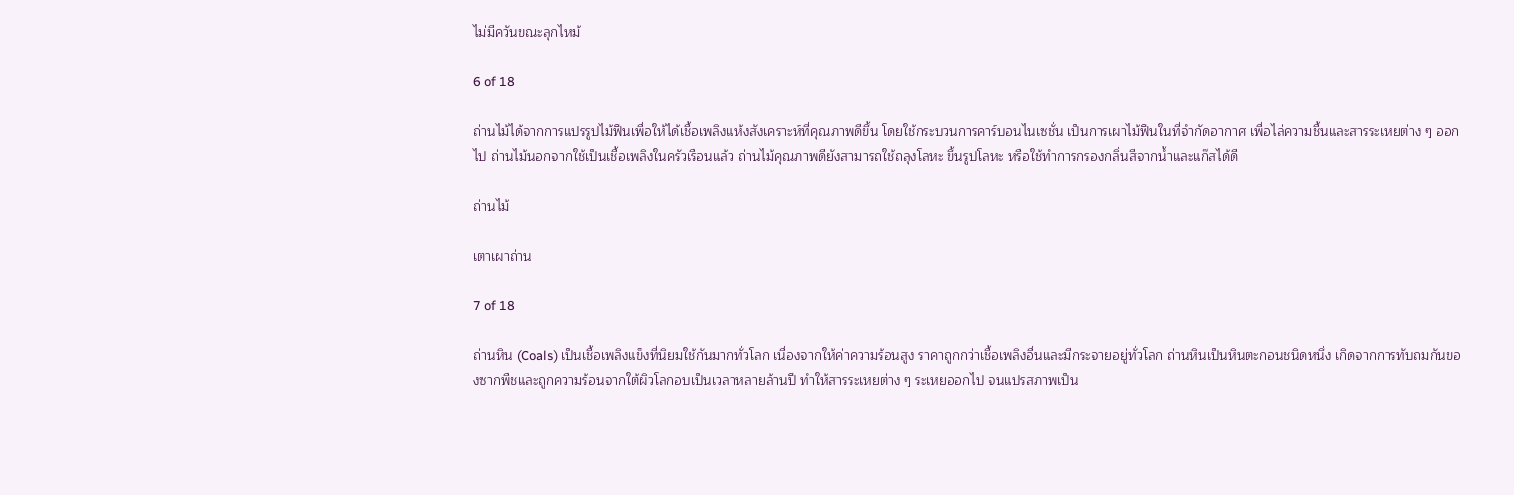ไม่มีควันขณะลุกไหม้

6 of 18

ถ่านไม้ได้จากการแปรรูปไม้ฟืนเพื่อให้ได้เชื้อเพลิงแห้งสังเคราะห์ที่คุณภาพดีขึ้น โดยใช้กระบวนการคาร์บอนไนเซชั่น เป็นการเผาไม้ฟืนในที่จำกัดอากาศ เพื่อไล่ความชื้นและสารระเหยต่าง ๆ ออกไป ถ่านไม้นอกจากใช้เป็นเชื้อเพลิงในครัวเรือนแล้ว ถ่านไม้คุณภาพดียังสามารถใช้ถลุงโลหะ ขึ้นรูปโลหะ หรือใช้ทำการกรองกลิ่นสีจากน้ำและแก๊สได้ดี

ถ่านไม้

เตาเผาถ่าน

7 of 18

ถ่านหิน (Coals) เป็นเชื้อเพลิงแข็งที่นิยมใช้กันมากทั่วโลก เนื่องจากให้ค่าความร้อนสูง ราคาถูกกว่าเชื้อเพลิงอื่นและมีกระจายอยู่ทั่วโลก ถ่านหินเป็นหินตะกอนชนิดหนึ่ง เกิดจากการทับถมกันของซากพืชและถูกความร้อนจากใต้ผิวโลกอบเป็นเวลาหลายล้านปี ทำให้สารระเหยต่าง ๆ ระเหยออกไป จนแปรสภาพเป็น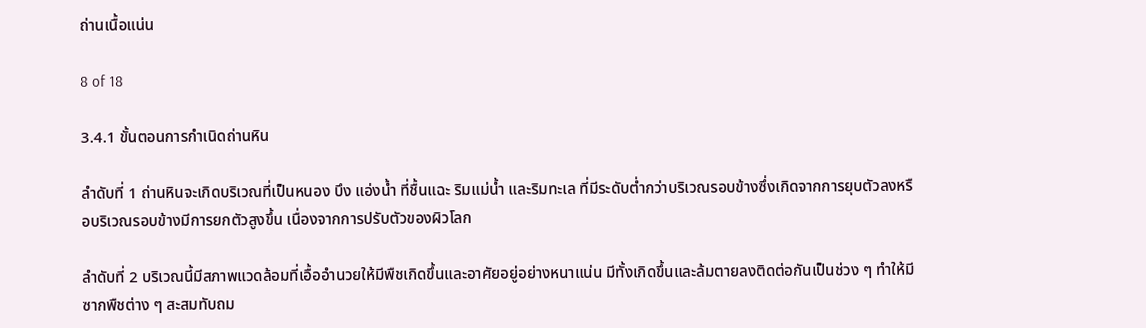ถ่านเนื้อแน่น

8 of 18

3.4.1 ขั้นตอนการกำเนิดถ่านหิน

ลำดับที่ 1 ถ่านหินจะเกิดบริเวณที่เป็นหนอง บึง แอ่งน้ำ ที่ชื้นแฉะ ริมแม่น้ำ และริมทะเล ที่มีระดับต่ำกว่าบริเวณรอบข้างซึ่งเกิดจากการยุบตัวลงหรือบริเวณรอบข้างมีการยกตัวสูงขึ้น เนื่องจากการปรับตัวของผิวโลก

ลำดับที่ 2 บริเวณนี้มีสภาพแวดล้อมที่เอื้ออำนวยให้มีพืชเกิดขึ้นและอาศัยอยู่อย่างหนาแน่น มีทั้งเกิดขึ้นและล้มตายลงติดต่อกันเป็นช่วง ๆ ทำให้มีซากพืชต่าง ๆ สะสมทับถม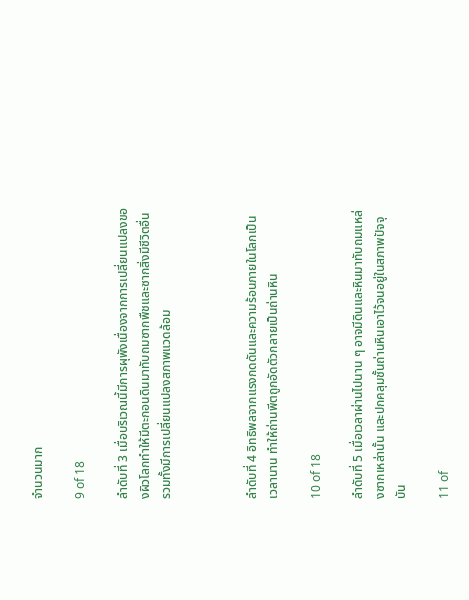จำนวนมาก

9 of 18

ลำดับที่ 3 เมื่อบริเวณนี้มีการผุพังเนื่องจากการเปลี่ยนแปลงของผิวโลกทำให้มีตะกอนดินมาทับถมซากพืชและซากสิ่งมีชีวิตอื่น รวมทั้งมีการเปลี่ยนแปลงสภาพแวดล้อม



ลำดับที่ 4 อิทธิพลจากแรงกดดันและความร้อนภายในโลกเป็นเวลานาน ทำให้ถ่านพีตถูกอัดตัวกลายเป็นถ่านหิน

10 of 18

ลำดับที่ 5 เมื่อเวลาผ่านไปนาน ๆ อาจมีดินและหินมาทับถมแหล่งซากเหล่านั้น และปกคลุมชั้นถ่านหินเอาไว้จนอยู่ในสภาพปัจจุบัน

11 of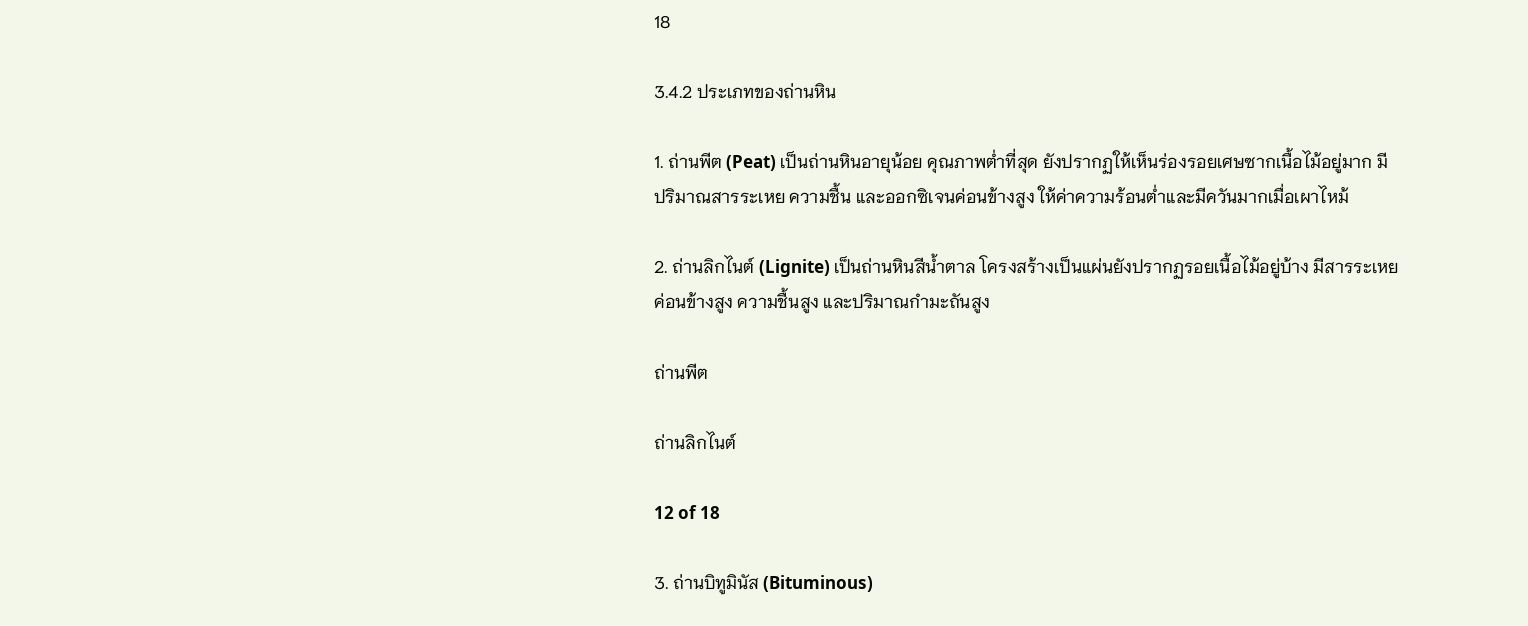18

3.4.2 ประเภทของถ่านหิน

1. ถ่านพีต (Peat) เป็นถ่านหินอายุน้อย คุณภาพต่ำที่สุด ยังปรากฏให้เห็นร่องรอยเศษซากเนื้อไม้อยู่มาก มีปริมาณสารระเหย ความชื้น และออกซิเจนค่อนข้างสูง ให้ค่าความร้อนต่ำและมีควันมากเมื่อเผาไหม้

2. ถ่านลิกไนต์ (Lignite) เป็นถ่านหินสีน้ำตาล โครงสร้างเป็นแผ่นยังปรากฏรอยเนื้อไม้อยู่บ้าง มีสารระเหยค่อนข้างสูง ความชื้นสูง และปริมาณกำมะถันสูง

ถ่านพีต

ถ่านลิกไนต์

12 of 18

3. ถ่านบิทูมินัส (Bituminous)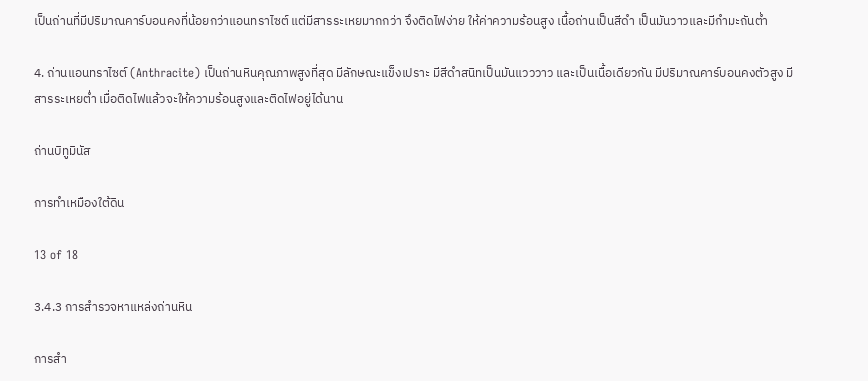เป็นถ่านที่มีปริมาณคาร์บอนคงที่น้อยกว่าแอนทราไซต์ แต่มีสารระเหยมากกว่า จึงติดไฟง่าย ให้ค่าความร้อนสูง เนื้อถ่านเป็นสีดำ เป็นมันวาวและมีกำมะถันต่ำ

4. ถ่านแอนทราไซต์ (Anthracite) เป็นถ่านหินคุณภาพสูงที่สุด มีลักษณะแข็งเปราะ มีสีดำสนิทเป็นมันแวววาว และเป็นเนื้อเดียวกัน มีปริมาณคาร์บอนคงตัวสูง มีสารระเหยต่ำ เมื่อติดไฟแล้วจะให้ความร้อนสูงและติดไฟอยู่ได้นาน

ถ่านบิทูมินัส

การทำเหมืองใต้ดิน

13 of 18

3.4.3 การสำรวจหาแหล่งถ่านหิน

การสำ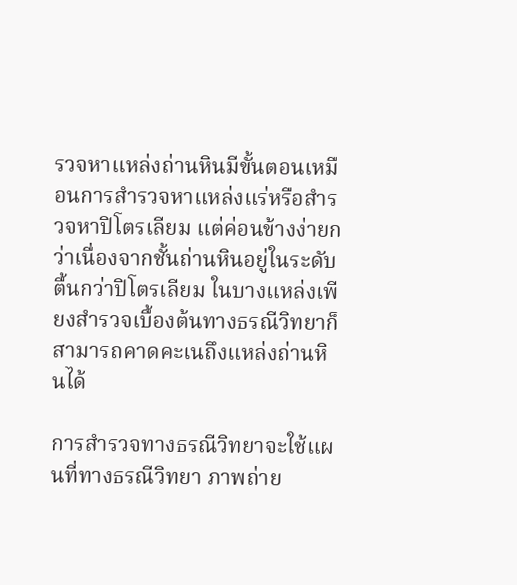รวจหาแหล่งถ่านหินมีขั้นตอนเหมือนการสำรวจหาแหล่งแร่หรือสำรวจหาปิโตรเลียม แต่ค่อนข้างง่ายกว่าเนื่องจากชั้นถ่านหินอยู่ในระดับตื้นกว่าปิโตรเลียม ในบางแหล่งเพียงสำรวจเบื้องต้นทางธรณีวิทยาก็สามารถคาดคะเนถึงแหล่งถ่านหินได้

การสำรวจทางธรณีวิทยาจะใช้แผนที่ทางธรณีวิทยา ภาพถ่าย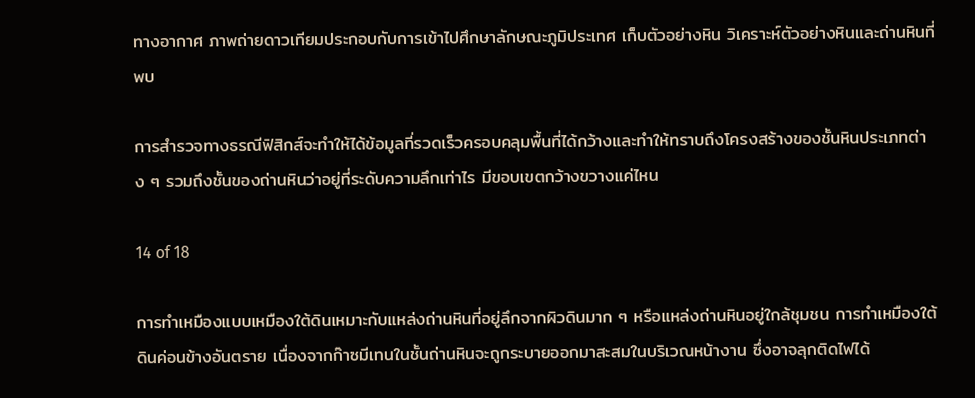ทางอากาศ ภาพถ่ายดาวเทียมประกอบกับการเข้าไปศึกษาลักษณะภูมิประเทศ เก็บตัวอย่างหิน วิเคราะห์ตัวอย่างหินและถ่านหินที่พบ

การสำรวจทางธรณีฟิสิกส์จะทำให้ได้ข้อมูลที่รวดเร็วครอบคลุมพื้นที่ได้กว้างและทำให้ทราบถึงโครงสร้างของชั้นหินประเภทต่าง ๆ รวมถึงชั้นของถ่านหินว่าอยู่ที่ระดับความลึกเท่าไร มีขอบเขตกว้างขวางแค่ไหน

14 of 18

การทำเหมืองแบบเหมืองใต้ดินเหมาะกับแหล่งถ่านหินที่อยู่ลึกจากผิวดินมาก ๆ หรือแหล่งถ่านหินอยู่ใกล้ชุมชน การทำเหมืองใต้ดินค่อนข้างอันตราย เนื่องจากก๊าซมีเทนในชั้นถ่านหินจะถูกระบายออกมาสะสมในบริเวณหน้างาน ซึ่งอาจลุกติดไฟได้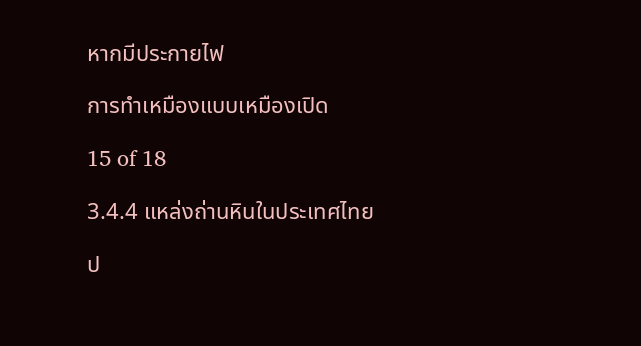หากมีประกายไฟ

การทำเหมืองแบบเหมืองเปิด

15 of 18

3.4.4 แหล่งถ่านหินในประเทศไทย

ป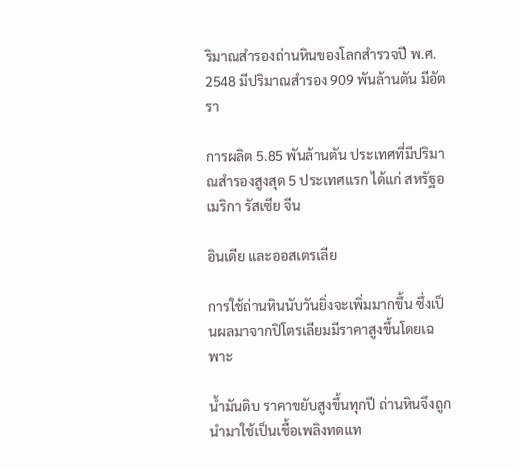ริมาณสำรองถ่านหินของโลกสำรวจปี พ.ศ. 2548 มีปริมาณสำรอง 909 พันล้านตัน มีอัตรา

การผลิต 5.85 พันล้านตัน ประเทศที่มีปริมาณสำรองสูงสุด 5 ประเทศแรก ได้แก่ สหรัฐอเมริกา รัสเซีย จีน

อินเดีย และออสเตรเลีย

การใช้ถ่านหินนับวันยิ่งจะเพิ่มมากขึ้น ซึ่งเป็นผลมาจากปิโตรเลียมมีราคาสูงขึ้นโดยเฉพาะ

น้ำมันดิบ ราคาขยับสูงขึ้นทุกปี ถ่านหินจึงถูกนำมาใช้เป็นเชื้อเพลิงทดแท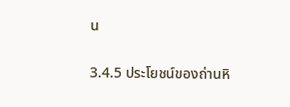น

3.4.5 ประโยชน์ของถ่านหิ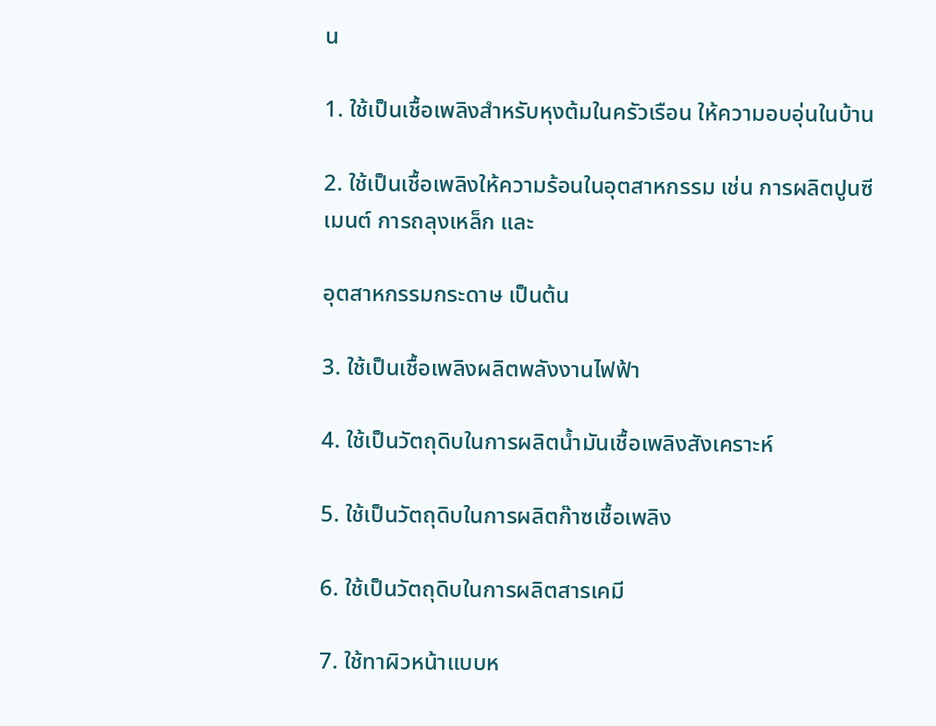น

1. ใช้เป็นเชื้อเพลิงสำหรับหุงต้มในครัวเรือน ให้ความอบอุ่นในบ้าน

2. ใช้เป็นเชื้อเพลิงให้ความร้อนในอุตสาหกรรม เช่น การผลิตปูนซีเมนต์ การถลุงเหล็ก และ

อุตสาหกรรมกระดาษ เป็นต้น

3. ใช้เป็นเชื้อเพลิงผลิตพลังงานไฟฟ้า

4. ใช้เป็นวัตถุดิบในการผลิตน้ำมันเชื้อเพลิงสังเคราะห์

5. ใช้เป็นวัตถุดิบในการผลิตก๊าซเชื้อเพลิง

6. ใช้เป็นวัตถุดิบในการผลิตสารเคมี

7. ใช้ทาผิวหน้าแบบห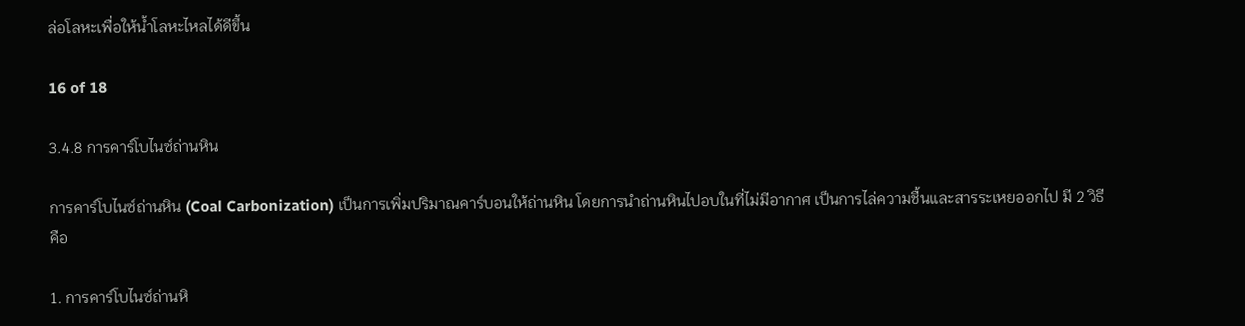ล่อโลหะเพื่อให้น้ำโลหะไหลได้ดีขึ้น

16 of 18

3.4.8 การคาร์โบไนซ์ถ่านหิน

การคาร์โบไนซ์ถ่านหิน (Coal Carbonization) เป็นการเพิ่มปริมาณคาร์บอนให้ถ่านหิน โดยการนำถ่านหินไปอบในที่ไม่มีอากาศ เป็นการไล่ความชื้นและสารระเหยออกไป มี 2 วิธี คือ

1. การคาร์โบไนซ์ถ่านหิ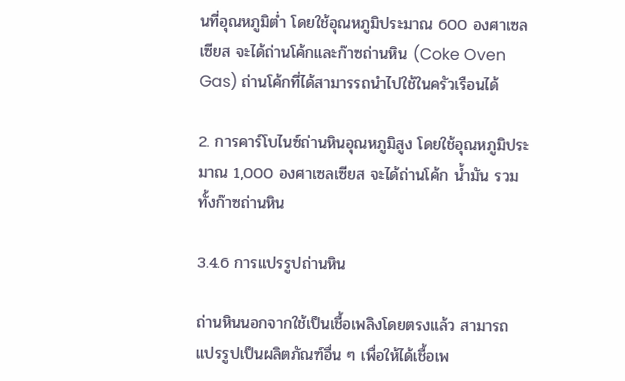นที่อุณหภูมิต่ำ โดยใช้อุณหภูมิประมาณ 600 องศาเซลเซียส จะได้ถ่านโค้กและก๊าซถ่านหิน (Coke Oven Gas) ถ่านโค้กที่ได้สามารรถนำไปใช้ในครัวเรือนได้

2. การคาร์โบไนซ์ถ่านหินอุณหภูมิสูง โดยใช้อุณหภูมิประมาณ 1,000 องศาเซลเซียส จะได้ถ่านโค้ก น้ำมัน รวมทั้งก๊าซถ่านหิน

3.4.6 การแปรรูปถ่านหิน

ถ่านหินนอกจากใช้เป็นเชื้อเพลิงโดยตรงแล้ว สามารถแปรรูปเป็นผลิตภัณฑ์อื่น ๆ เพื่อให้ได้เชื้อเพ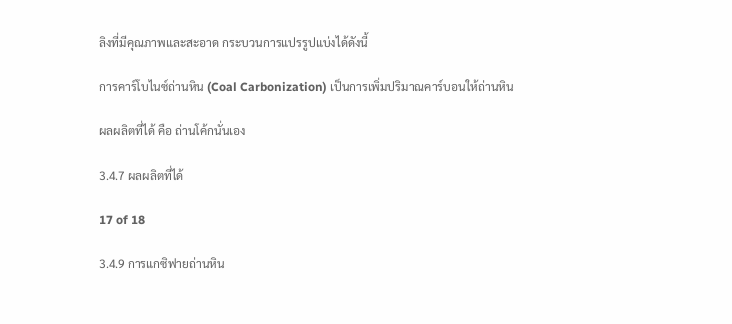ลิงที่มีคุณภาพและสะอาด กระบวนการแปรรูปแบ่งได้ดังนี้

การคาร์โบไนซ์ถ่านหิน (Coal Carbonization) เป็นการเพิ่มปริมาณคาร์บอนให้ถ่านหิน

ผลผลิตที่ได้ คือ ถ่านโค้กนั่นเอง

3.4.7 ผลผลิตที่ได้

17 of 18

3.4.9 การแกซิฟายถ่านหิน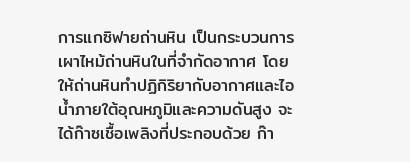การแกซิฟายถ่านหิน เป็นกระบวนการเผาไหม้ถ่านหินในที่จำกัดอากาศ โดยให้ถ่านหินทำปฏิกิริยากับอากาศและไอน้ำภายใต้อุณหภูมิและความดันสูง จะได้ก๊าซเชื้อเพลิงที่ประกอบด้วย ก๊า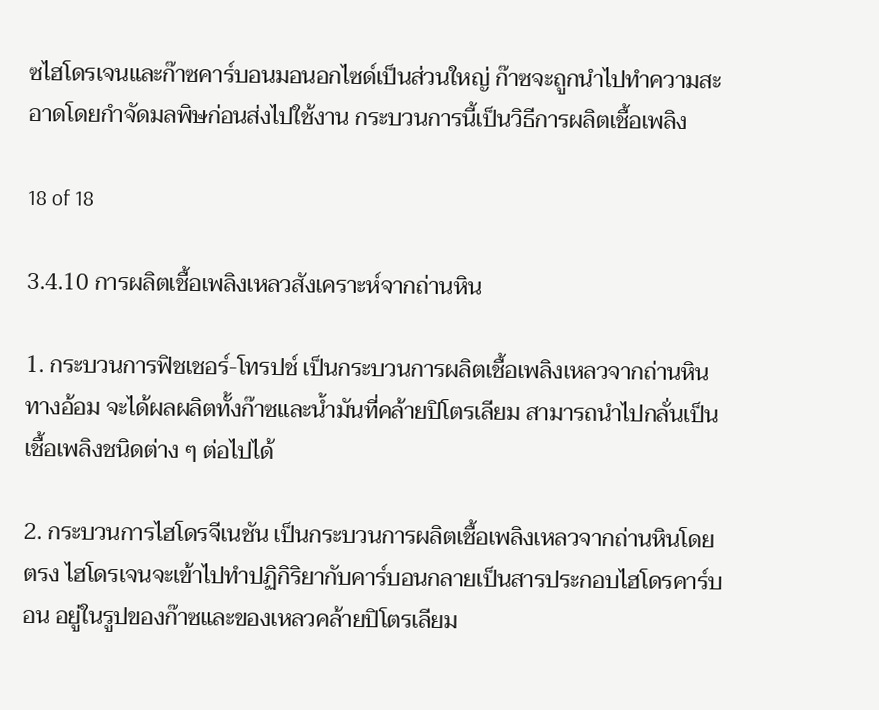ซไฮโดรเจนและก๊าซคาร์บอนมอนอกไซด์เป็นส่วนใหญ่ ก๊าซจะถูกนำไปทำความสะอาดโดยกำจัดมลพิษก่อนส่งไปใช้งาน กระบวนการนี้เป็นวิธีการผลิตเชื้อเพลิง

18 of 18

3.4.10 การผลิตเชื้อเพลิงเหลวสังเคราะห์จากถ่านหิน

1. กระบวนการฟิชเชอร์-โทรปช์ เป็นกระบวนการผลิตเชื้อเพลิงเหลวจากถ่านหินทางอ้อม จะได้ผลผลิตทั้งก๊าซและน้ำมันที่คล้ายปิโตรเลียม สามารถนำไปกลั่นเป็นเชื้อเพลิงชนิดต่าง ๆ ต่อไปได้

2. กระบวนการไฮโดรจีเนชัน เป็นกระบวนการผลิตเชื้อเพลิงเหลวจากถ่านหินโดยตรง ไฮโดรเจนจะเข้าไปทำปฏิกิริยากับคาร์บอนกลายเป็นสารประกอบไฮโดรคาร์บอน อยู่ในรูปของก๊าซและของเหลวคล้ายปิโตรเลียม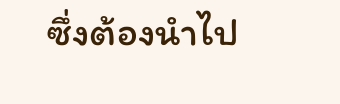ซึ่งต้องนำไป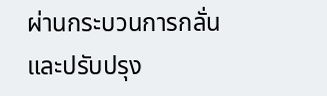ผ่านกระบวนการกลั่นและปรับปรุง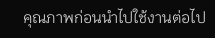คุณภาพก่อนนำไปใช้งานต่อไป